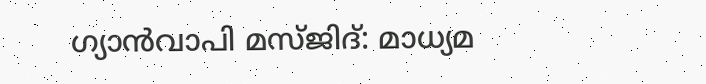ഗ്യാന്‍വാപി മസ്ജിദ്: മാധ്യമ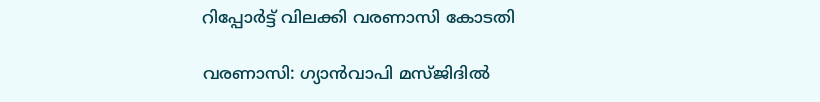റിപ്പോര്‍ട്ട് വിലക്കി വരണാസി കോടതി

വരണാസി: ഗ്യാന്‍വാപി മസ്ജിദില്‍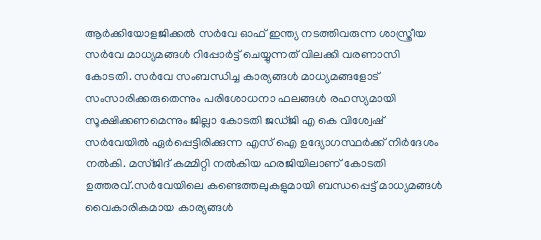ആര്‍ക്കിയോളജിക്കല്‍ സര്‍വേ ഓഫ് ഇന്ത്യ നടത്തിവരുന്ന ശാസ്ത്രീയ സര്‍വേ മാധ്യമങ്ങള്‍ റിപ്പോര്‍ട്ട് ചെയ്യുന്നത് വിലക്കി വരണാസി കോടതി. സര്‍വേ സംബന്ധിച്ച കാര്യങ്ങള്‍ മാധ്യമങ്ങളോട് സംസാരിക്കരുതെന്നും പരിശോധനാ ഫലങ്ങള്‍ രഹസ്യമായി സൂക്ഷിക്കണമെന്നും ജില്ലാ കോടതി ജഡ്ജി എ കെ വിശ്വേഷ് സര്‍വേയില്‍ ഏര്‍പ്പെട്ടിരിക്കുന്ന എസ് ഐ ഉദ്യോഗസ്ഥര്‍ക്ക് നിര്‍ദേശം നല്‍കി. മസ്ജിദ് കമ്മിറ്റി നല്‍കിയ ഹരജിയിലാണ് കോടതി ഉത്തരവ്.സര്‍വേയിലെ കണ്ടെത്തലുകളുമായി ബന്ധപ്പെട്ട് മാധ്യമങ്ങള്‍ വൈകാരികമായ കാര്യങ്ങള്‍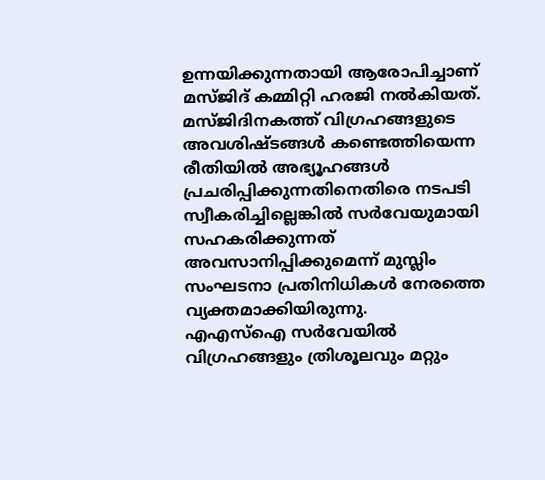ഉന്നയിക്കുന്നതായി ആരോപിച്ചാണ് മസ്ജിദ് കമ്മിറ്റി ഹരജി നല്‍കിയത്. മസ്ജിദിനകത്ത് വിഗ്രഹങ്ങളുടെ അവശിഷ്ടങ്ങള്‍ കണ്ടെത്തിയെന്ന രീതിയില്‍ അഭ്യൂഹങ്ങള്‍ പ്രചരിപ്പിക്കുന്നതിനെതിരെ നടപടി സ്വീകരിച്ചില്ലെങ്കില്‍ സര്‍വേയുമായി സഹകരിക്കുന്നത് അവസാനിപ്പിക്കുമെന്ന് മുസ്ലിം സംഘടനാ പ്രതിനിധികള്‍ നേരത്തെ വ്യക്തമാക്കിയിരുന്നു.
എഎസ്‌ഐ സര്‍വേയില്‍ വിഗ്രഹങ്ങളും ത്രിശൂലവും മറ്റും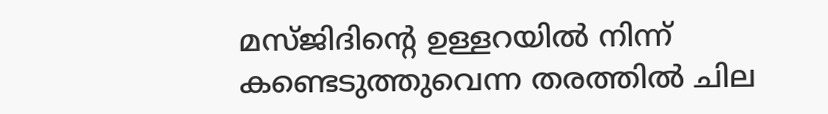മസ്ജിദിന്റെ ഉള്ളറയില്‍ നിന്ന് കണ്ടെടുത്തുവെന്ന തരത്തില്‍ ചില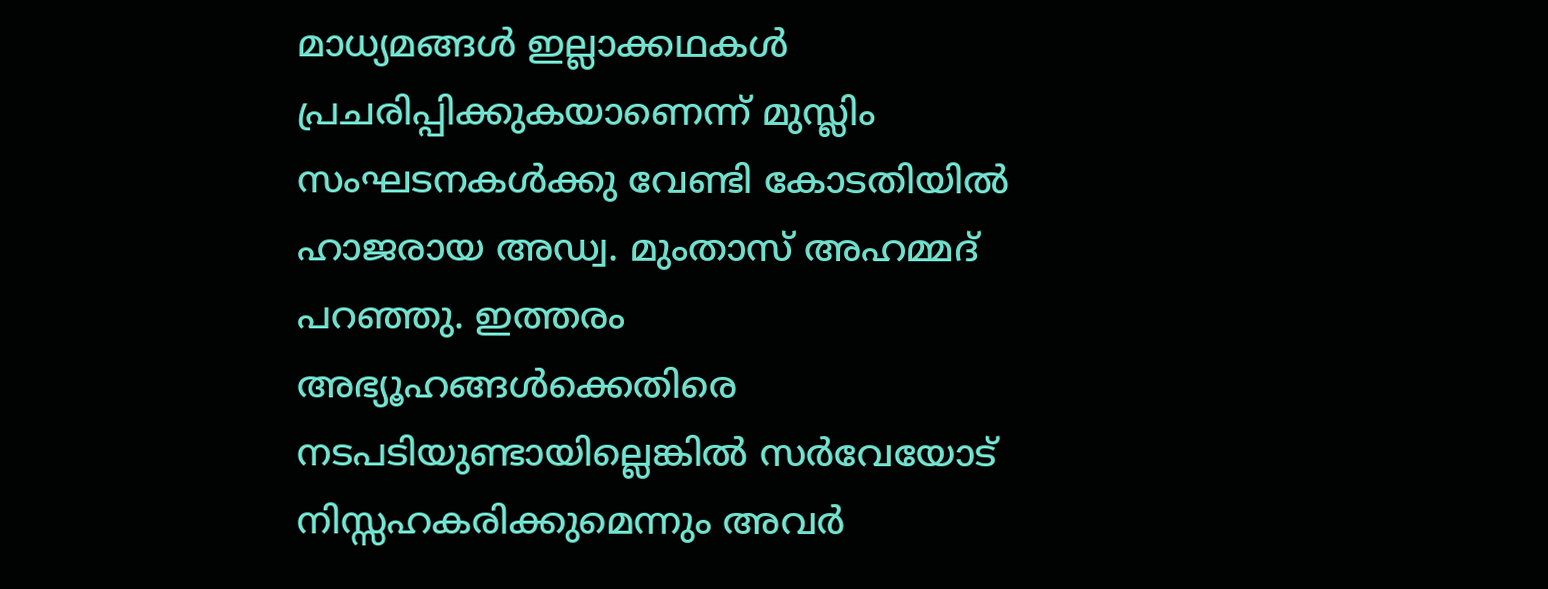മാധ്യമങ്ങള്‍ ഇല്ലാക്കഥകള്‍ പ്രചരിപ്പിക്കുകയാണെന്ന് മുസ്ലിം സംഘടനകള്‍ക്കു വേണ്ടി കോടതിയില്‍ ഹാജരായ അഡ്വ. മുംതാസ് അഹമ്മദ് പറഞ്ഞു. ഇത്തരം അഭ്യൂഹങ്ങള്‍ക്കെതിരെ നടപടിയുണ്ടായില്ലെങ്കില്‍ സര്‍വേയോട് നിസ്സഹകരിക്കുമെന്നും അവര്‍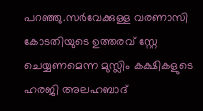പറഞ്ഞു.സര്‍വേക്കുള്ള വരണാസി കോടതിയുടെ ഉത്തരവ് സ്റ്റേ ചെയ്യണമെന്ന മുസ്ലിം കക്ഷികളുടെ ഹരജി അലഹബാദ്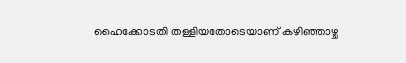ഹൈക്കോടതി തള്ളിയതോടെയാണ് കഴിഞ്ഞാഴ്ച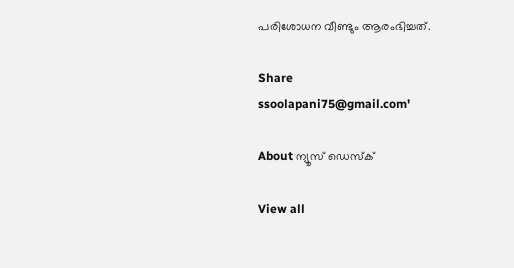പരിശോധന വീണ്ടും ആരംഭിച്ചത്.

Share
ssoolapani75@gmail.com'

About ന്യൂസ് ഡെസ്ക്

View all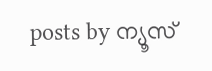posts by ന്യൂസ്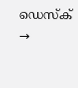ഡെസ്ക് →